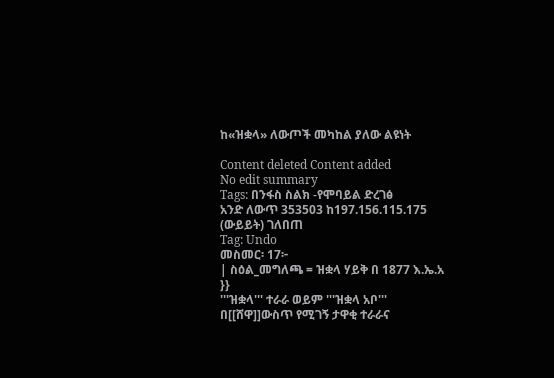ከ«ዝቋላ» ለውጦች መካከል ያለው ልዩነት

Content deleted Content added
No edit summary
Tags: በንፋስ ስልክ -የሞባይል ድረገፅ
አንድ ለውጥ 353503 ከ197.156.115.175 (ውይይት) ገለበጠ
Tag: Undo
መስመር፡ 17፦
| ስዕል_መግለጫ = ዝቋላ ሃይቅ በ 1877 እ.ኤ.አ
}}
'''ዝቋላ''' ተራራ ወይም '''ዝቋላ አቦ''' በ[[ሸዋ]]ውስጥ የሚገኝ ታዋቂ ተራራና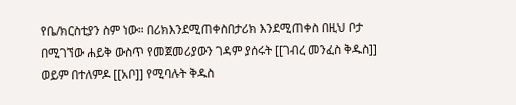የቤ/ክርስቲያን ስም ነው። በሪክእንደሚጠቀስበታሪክ እንደሚጠቀስ በዚህ ቦታ በሚገኘው ሐይቅ ውስጥ የመጀመሪያውን ገዳም ያሰሩት [[ገብረ መንፈስ ቅዱስ]] ወይም በተለምዶ [[አቦ]] የሚባሉት ቅዱስ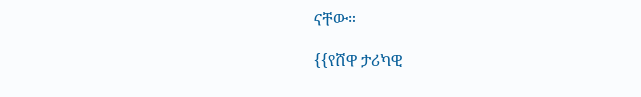ናቸው።

{{የሸዋ ታሪካዊ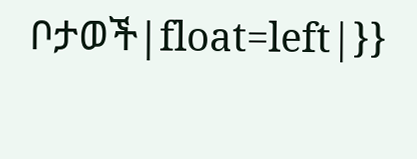ቦታወች|float=left|}}